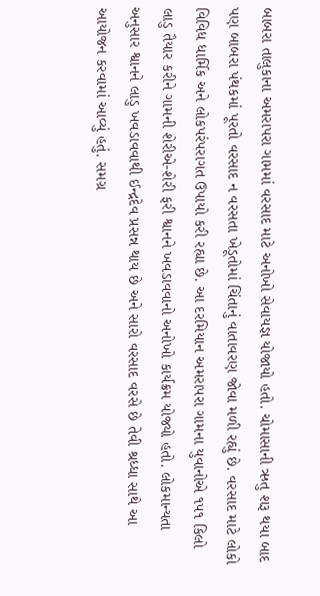બાબરા તાલુકાના અમરાપરા ગામમાં વરસાદ માટે અનોખો સેવાયજ્ઞ યોજાયો હતો. ચોમાસાની ઋતુ શરૂ થયા બાદ પણ બાબરા પંથકમાં પૂરતો વરસાદ ન વરસતા ખેડૂતોમાં ચિંતાનું વાતાવરણ જોવા મળી રહ્યું છે. વરસાદ માટે લોકો વિવિધ ધાર્મિક અને લોકપરંપરાગત ઉપાયો કરી રહ્યા છે. આ દરમિયાન અમરાપરા ગામના યુવાનોએ ૧૫૧ કિલો લાડુ તૈયાર કરીને ગામની શેરીએ-શેરી ફરી શ્વાનને ખવડાવવાનો અનોખો કાર્યક્રમ યોજ્યો હતો. લોકમાન્યતા અનુસાર શ્વાનને લાડુ ખવડાવવાથી ઈન્દ્રદેવ પ્રસન્ન થાય છે અને સારો વરસાદ વરસે છે તેવી શ્રધ્ધા સાથે આ આયોજન કરવામાં આવ્યું હતું. સમગ્ર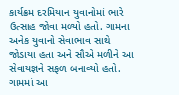કાર્યક્રમ દરમિયાન યુવાનોમાં ભારે ઉત્સાહ જોવા મળ્યો હતો. ગામના અનેક યુવાનો સેવાભાવ સાથે જોડાયા હતા અને સૌએ મળીને આ સેવાયજ્ઞને સફળ બનાવ્યો હતો. ગામમાં આ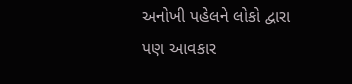અનોખી પહેલને લોકો દ્વારા પણ આવકાર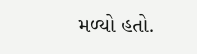મળ્યો હતો.